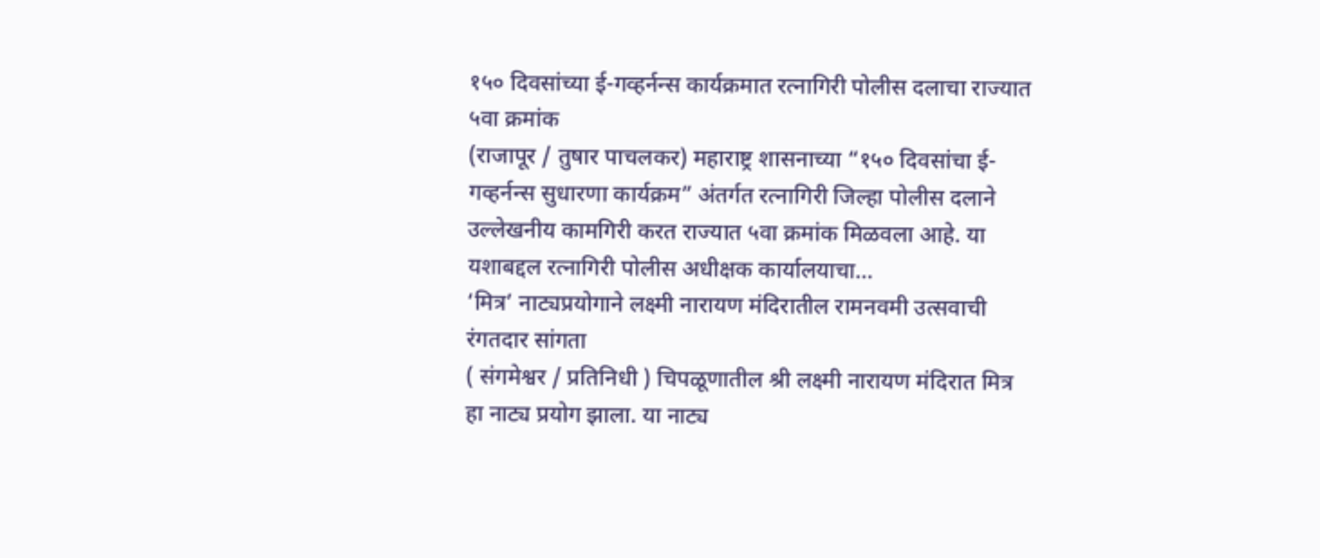१५० दिवसांच्या ई-गव्हर्नन्स कार्यक्रमात रत्नागिरी पोलीस दलाचा राज्यात ५वा क्रमांक
(राजापूर / तुषार पाचलकर) महाराष्ट्र शासनाच्या “१५० दिवसांचा ई-गव्हर्नन्स सुधारणा कार्यक्रम” अंतर्गत रत्नागिरी जिल्हा पोलीस दलाने उल्लेखनीय कामगिरी करत राज्यात ५वा क्रमांक मिळवला आहे. या यशाबद्दल रत्नागिरी पोलीस अधीक्षक कार्यालयाचा…
‘मित्र’ नाट्यप्रयोगाने लक्ष्मी नारायण मंदिरातील रामनवमी उत्सवाची रंगतदार सांगता
( संगमेश्वर / प्रतिनिधी ) चिपळूणातील श्री लक्ष्मी नारायण मंदिरात मित्र हा नाट्य प्रयोग झाला. या नाट्य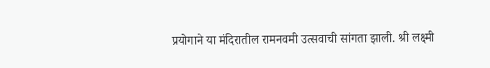प्रयोगाने या मंदिरातील रामनवमी उत्सवाची सांगता झाली. श्री लक्ष्मी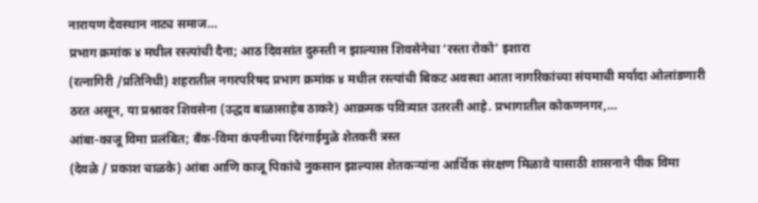नारायण देवस्थान नाट्य समाज…
प्रभाग क्रमांक ४ मधील रस्त्यांची दैना; आठ दिवसांत दुरुस्ती न झाल्यास शिवसेनेचा ‘रस्ता रोको’ इशारा
(रत्नागिरी /प्रतिनिधी) शहरातील नगरपरिषद प्रभाग क्रमांक ४ मधील रस्त्यांची बिकट अवस्था आता नागरिकांच्या संयमाची मर्यादा ओलांडणारी ठरत असून, या प्रश्नावर शिवसेना (उद्धव बाळासाहेब ठाकरे) आक्रमक पवित्र्यात उतरली आहे. प्रभागातील कोकणनगर,…
आंबा-काजू विमा प्रलंबित; बँक-विमा कंपनीच्या दिरंगाईमुळे शेतकरी त्रस्त
(देवळे / प्रकाश चाळके) आंबा आणि काजू पिकांचे नुकसान झाल्यास शेतकऱ्यांना आर्थिक संरक्षण मिळावे यासाठी शासनाने पीक विमा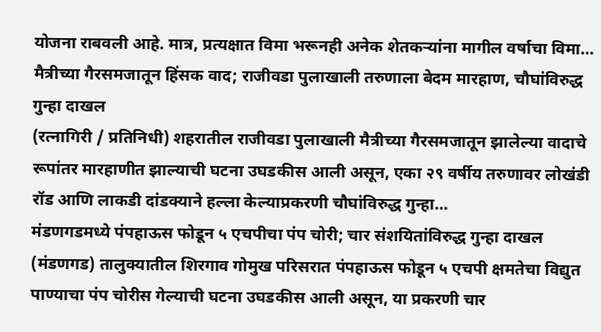योजना राबवली आहे. मात्र, प्रत्यक्षात विमा भरूनही अनेक शेतकऱ्यांना मागील वर्षाचा विमा…
मैत्रीच्या गैरसमजातून हिंसक वाद; राजीवडा पुलाखाली तरुणाला बेदम मारहाण, चौघांविरुद्ध गुन्हा दाखल
(रत्नागिरी / प्रतिनिधी) शहरातील राजीवडा पुलाखाली मैत्रीच्या गैरसमजातून झालेल्या वादाचे रूपांतर मारहाणीत झाल्याची घटना उघडकीस आली असून, एका २९ वर्षीय तरुणावर लोखंडी रॉड आणि लाकडी दांडक्याने हल्ला केल्याप्रकरणी चौघांविरुद्ध गुन्हा…
मंडणगडमध्ये पंपहाऊस फोडून ५ एचपीचा पंप चोरी; चार संशयितांविरुद्ध गुन्हा दाखल
(मंडणगड) तालुक्यातील शिरगाव गोमुख परिसरात पंपहाऊस फोडून ५ एचपी क्षमतेचा विद्युत पाण्याचा पंप चोरीस गेल्याची घटना उघडकीस आली असून, या प्रकरणी चार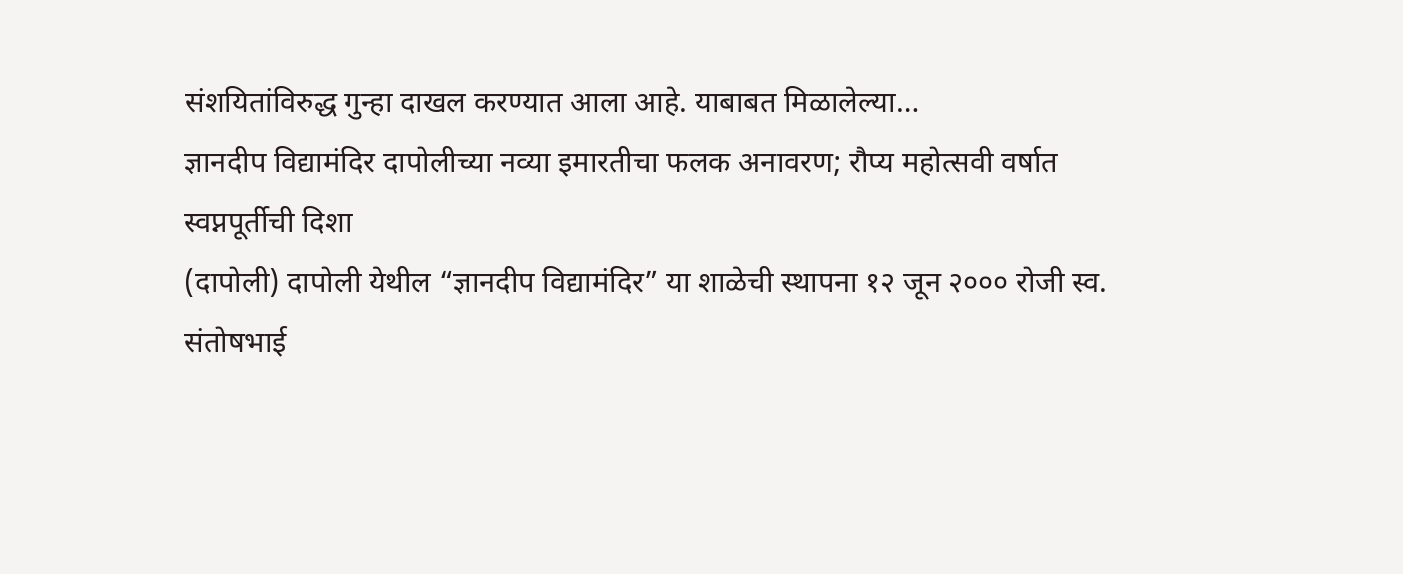संशयितांविरुद्ध गुन्हा दाखल करण्यात आला आहे. याबाबत मिळालेल्या…
ज्ञानदीप विद्यामंदिर दापोलीच्या नव्या इमारतीचा फलक अनावरण; रौप्य महोत्सवी वर्षात स्वप्नपूर्तीची दिशा
(दापोली) दापोली येथील “ज्ञानदीप विद्यामंदिर” या शाळेची स्थापना १२ जून २००० रोजी स्व. संतोषभाई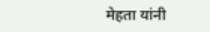मेहता यांनी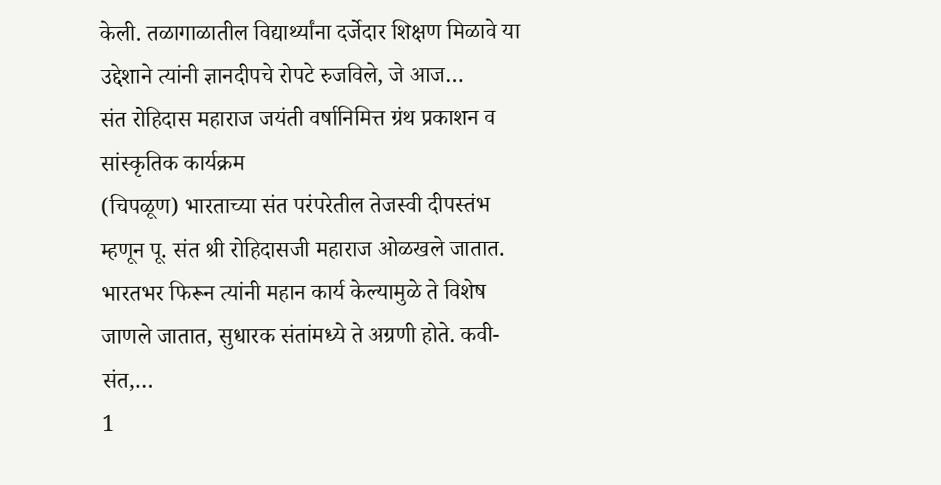केली. तळागाळातील विद्यार्थ्यांना दर्जेदार शिक्षण मिळावे या उद्देशाने त्यांनी ज्ञानदीपचे रोपटे रुजविले, जे आज…
संत रोहिदास महाराज जयंती वर्षानिमित्त ग्रंथ प्रकाशन व सांस्कृतिक कार्यक्रम
(चिपळूण) भारताच्या संत परंपरेतील तेजस्वी दीपस्तंभ म्हणून पू. संत श्री रोहिदासजी महाराज ओळखले जातात. भारतभर फिरून त्यांनी महान कार्य केल्यामुळे ते विशेष जाणले जातात, सुधारक संतांमध्ये ते अग्रणी होते. कवी-संत,…
1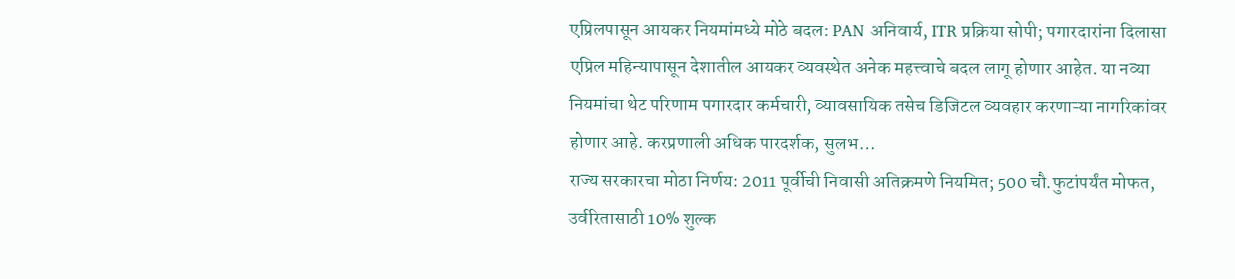एप्रिलपासून आयकर नियमांमध्ये मोठे बदल: PAN अनिवार्य, ITR प्रक्रिया सोपी; पगारदारांना दिलासा
एप्रिल महिन्यापासून देशातील आयकर व्यवस्थेत अनेक महत्त्वाचे बदल लागू होणार आहेत. या नव्या नियमांचा थेट परिणाम पगारदार कर्मचारी, व्यावसायिक तसेच डिजिटल व्यवहार करणाऱ्या नागरिकांवर होणार आहे. करप्रणाली अधिक पारदर्शक, सुलभ…
राज्य सरकारचा मोठा निर्णय: 2011 पूर्वीची निवासी अतिक्रमणे नियमित; 500 चौ.फुटांपर्यंत मोफत, उर्वरितासाठी 10% शुल्क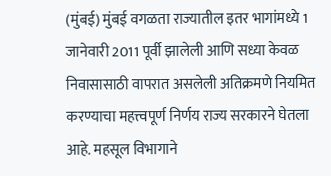(मुंबई) मुंबई वगळता राज्यातील इतर भागांमध्ये 1 जानेवारी 2011 पूर्वी झालेली आणि सध्या केवळ निवासासाठी वापरात असलेली अतिक्रमणे नियमित करण्याचा महत्त्वपूर्ण निर्णय राज्य सरकारने घेतला आहे. महसूल विभागाने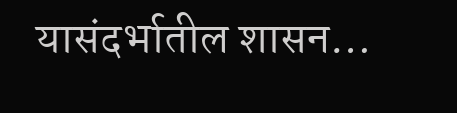यासंदर्भातील शासन…